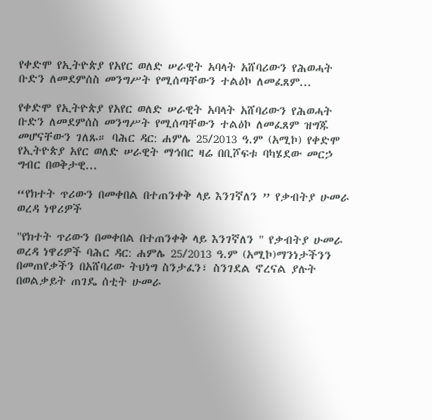የቀድሞ የኢትዮጵያ የአየር ወለድ ሠራዊት አባላት አሸባሪውን የሕወሓት ቡድን ለመደምሰስ መንግሥት የሚሰጣቸውን ተልዕኮ ለመፈጸም...

የቀድሞ የኢትዮጵያ የአየር ወለድ ሠራዊት አባላት አሸባሪውን የሕወሓት ቡድን ለመደምሰስ መንግሥት የሚሰጣቸውን ተልዕኮ ለመፈጸም ዝግጁ መሆናቸውን ገለጹ። ባሕር ዳር: ሐምሌ 25/2013 ዓ.ም (አሚኮ) የቀድሞ የኢትዮጵያ አየር ወለድ ሠራዊት ማኅበር ዛሬ በቢሾፍቱ ባካሄደው መርኃ ግብር በወቅታዊ...

“የክተት ጥሪውን በመቀበል በተጠንቀቅ ላይ እንገኛለን ” የቃብትያ ሁመራ ወረዳ ነዋሪዎች

"የክተት ጥሪውን በመቀበል በተጠንቀቅ ላይ እንገኛለን " የቃብትያ ሁመራ ወረዳ ነዋሪዎች ባሕር ዳር: ሐምሌ 25/2013 ዓ.ም (አሚኮ)ማንነታችንን በመጠየቃችን በአሸባሪው ትህነግ ስንታፈን፣ ስንገደል ኖረናል ያሉት በወልቃይት ጠገዴ ሰቲት ሁመራ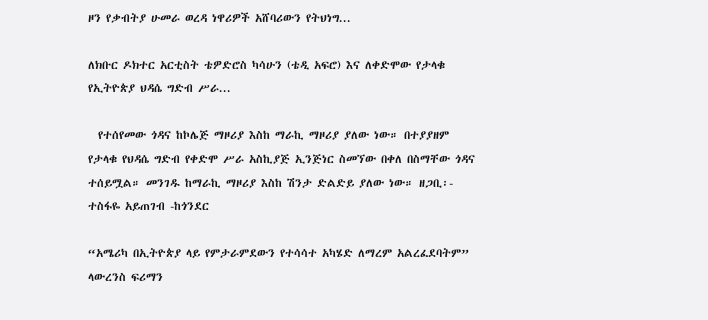ዞን የቃብትያ ሁመራ ወረዳ ነዋሪዎች አሸባሪውን የትህነግ...

ለክቡር ዶክተር አርቲስት ቴዎድሮስ ካሳሁን (ቴዲ አፍሮ) እና ለቀድሞው የታላቁ የኢትዮጵያ ህዳሴ ግድብ ሥራ...

  የተሰየመው ጎዳና ከኮሌጅ ማዞሪያ እስከ ማራኪ ማዞሪያ ያለው ነው። በተያያዘም የታላቁ የህዳሴ ግድብ የቀድሞ ሥራ አስኪያጅ ኢንጅነር ስመኘው በቀለ በስማቸው ጎዳና ተሰይሟል። መንገዱ ከማራኪ ማዞሪያ እስከ ሽንታ ድልድይ ያለው ነው። ዘጋቢ፡- ተስፋዬ አይጠገብ -ከጎንደር

“አሜሪካ በኢትዮጵያ ላይ የምታራምደውን የተሳሳተ አካሄድ ለማረም አልረፈደባትም” ላውረንስ ፍሪማን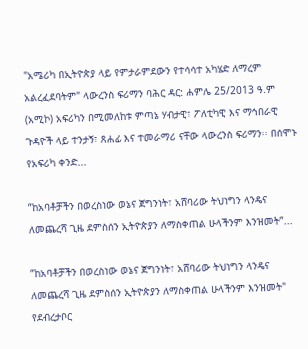"አሜሪካ በኢትዮጵያ ላይ የምታራምደውን የተሳሳተ አካሄድ ለማረም አልረፈደባትም" ላውረንስ ፍሪማን ባሕር ዳር: ሐምሌ 25/2013 ዓ.ም (አሚኮ) አፍሪካን በሚመለከቱ ምጣኔ ሃብታዊ፣ ፖለቲካዊ እና ማኅበራዊ ጉዳዮች ላይ ተንታኝ፣ ጸሐፊ እና ተመራማሪ ናቸው ላውረንስ ፍሪማን፡፡ በሰሞኑ የአፍሪካ ቀንድ...

”ከአባቶቻችን በወረስነው ወኔና ጀግንነት፣ አሸባሪው ትህነግን ላንዴና ለመጨረሻ ጊዜ ደምስሰን ኢትዮጵያን ለማስቀጠል ሁላችንም እንዝመት”...

”ከአባቶቻችን በወረስነው ወኔና ጀግንነት፣ አሸባሪው ትህነግን ላንዴና ለመጨረሻ ጊዜ ደምስሰን ኢትዮጵያን ለማስቀጠል ሁላችንም እንዝመት" የደብረታቦር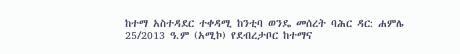ከተማ አስተዳደር ተቀዳሚ ከንቲባ ወንዴ መሰረት ባሕር ዳር: ሐምሌ 25/2013 ዓ.ም (አሚኮ) የደብረታቦር ከተማና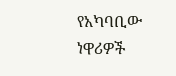የአካባቢው ነዋሪዎች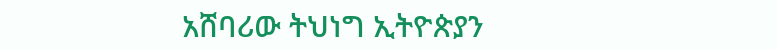አሸባሪው ትህነግ ኢትዮጵያን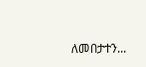ለመበታተን...